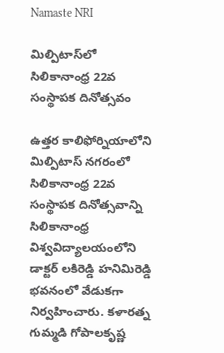Namaste NRI

మిల్పిటాస్‌లో సిలికానాంధ్ర 22వ సంస్థాపక దినోత్సవం

ఉత్తర కాలిఫోర్నియాలోని మిల్పిటాస్‌ నగరంలో సిలికానాంధ్ర 22వ సంస్థాపక దినోత్సవాన్ని సిలికానాంధ్ర విశ్వవిద్యాలయంలోని డాక్టర్‌ లకిరెడ్డి హనిమిరెడ్డి భవనంలో వేడుకగా నిర్వహించారు. కళారత్న గుమ్మడి గోపాలకృష్ణ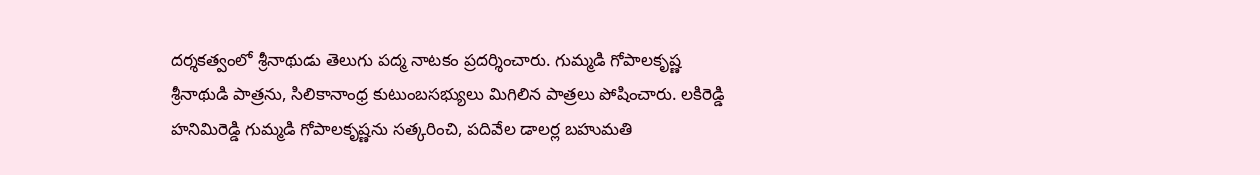దర్శకత్వంలో శ్రీనాథుడు తెలుగు పద్మ నాటకం ప్రదర్శించారు. గుమ్మడి గోపాలకృష్ణ శ్రీనాథుడి పాత్రను, సిలికానాంధ్ర కుటుంబసభ్యులు మిగిలిన పాత్రలు పోషించారు. లకిరెడ్డి హనిమిరెడ్డి గుమ్మడి గోపాలకృష్ణను సత్కరించి, పదివేల డాలర్ల బహుమతి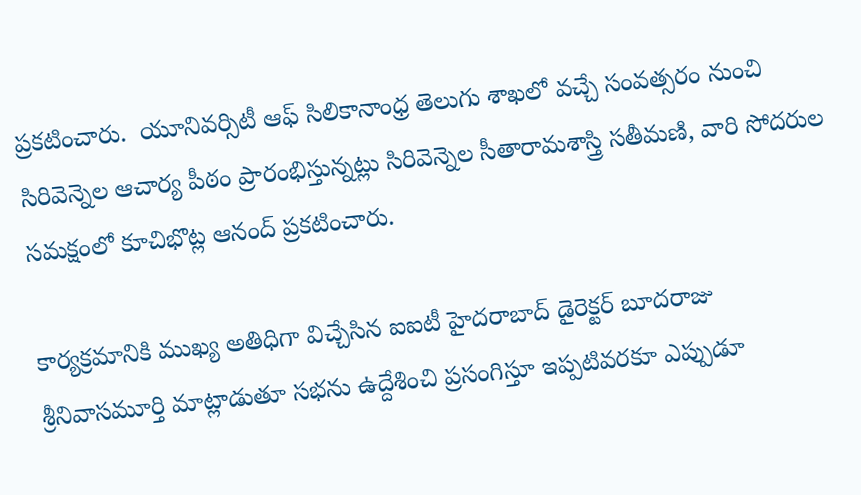ప్రకటించారు.  యూనివర్సిటీ ఆఫ్‌ సిలికానాంధ్ర తెలుగు శాఖలో వచ్చే సంవత్సరం నుంచి సిరివెన్నెల ఆచార్య పీఠం ప్రారంభిస్తున్నట్లు సిరివెన్నెల సీతారామశాస్త్రి సతీమణి, వారి సోదరుల సమక్షంలో కూచిభొట్ల ఆనంద్‌ ప్రకటించారు.

కార్యక్రమానికి ముఖ్య అతిధిగా విచ్చేసిన ఐఐటీ హైదరాబాద్ డైరెక్టర్ బూదరాజు శ్రీనివాసమూర్తి మాట్లాడుతూ సభను ఉద్దేశించి ప్రసంగిస్తూ ఇప్పటివరకూ ఎప్పుడూ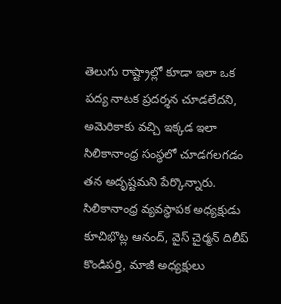తెలుగు రాష్ట్రాల్లో కూడా ఇలా ఒక పద్య నాటక ప్రదర్శన చూడలేదని, అమెరికాకు వచ్చి ఇక్కడ ఇలా సిలికానాంధ్ర సంస్థలో చూడగలగడం తన అదృష్టమని పేర్కొన్నారు.  సిలికానాంధ్ర వ్యవస్థాపక అధ్యక్షుడు కూచిభొట్ల ఆనంద్‌, వైస్‌ చైర్మన్‌ దిలీప్‌ కొండిపర్తి, మాజీ అధ్యక్షులు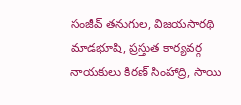సంజీవ్‌ తనుగుల, విజయసారథి మాడభూషి, ప్రస్తుత కార్యవర్గ నాయకులు కిరణ్‌ సింహాద్రి, సాయి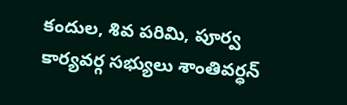కందుల, శివ పరిమి, పూర్వ కార్యవర్గ సభ్యులు శాంతివర్ధన్‌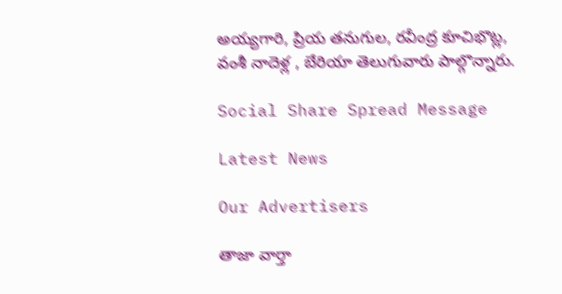అయ్యగారి, ప్రియ తనుగుల, రవీంద్ర కూచిభొట్ల, వంశీ నాదెళ్ల , బేరియా తెలుగువారు పాల్గొన్నారు.

Social Share Spread Message

Latest News

Our Advertisers

తాజా వార్తా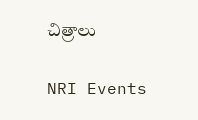చిత్రాలు

NRI Events